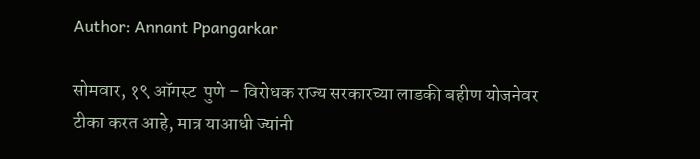Author: Annant Ppangarkar

सोमवार, १९ ऑगस्ट  पुणे – विरोधक राज्य सरकारच्या लाडकी बहीण योजनेवर टीका करत आहे, मात्र याआधी ज्यांनी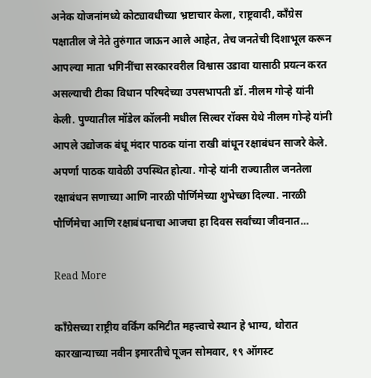अनेक योजनांमध्ये कोट्यावधीच्या भ्रष्टाचार केला, राष्ट्रवादी, काँग्रेस पक्षातील जे नेते तुरुंगात जाऊन आले आहेत, तेच जनतेची दिशाभूल करून आपल्या माता भगिनींचा सरकारवरील विश्वास उडावा यासाठी प्रयत्न करत असल्याची टीका विधान परिषदेच्या उपसभापती डॉ. नीलम गोऱ्हे यांनी केली. पुण्यातील मॉडेल कॉलनी मधील सिल्वर रॉक्स येथे नीलम गोऱ्हे यांनी आपले उद्योजक बंधू मंदार पाठक यांना राखी बांधून रक्षाबंधन साजरे केले. अपर्णा पाठक यावेळी उपस्थित होत्या. गोऱ्हे यांनी राज्यातील जनतेला रक्षाबंधन सणाच्या आणि नारळी पौर्णिमेच्या शुभेच्छा दिल्या. नारळी पौर्णिमेचा आणि रक्षाबंधनाचा आजचा हा दिवस सर्वांच्या जीवनात…

Read More

काँग्रेसच्या राष्ट्रीय वर्किंग कमिटीत महत्त्वाचे स्थान हे भाग्य, थोरात कारखान्याच्या नवीन इमारतीचे पूजन सोमवार, १९ ऑगस्ट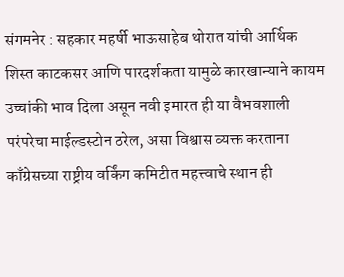संगमनेर : सहकार महर्षी भाऊसाहेब थोरात यांची आर्थिक शिस्त काटकसर आणि पारदर्शकता यामुळे कारखान्याने कायम उच्चांकी भाव दिला असून नवी इमारत ही या वैभवशाली परंपरेचा माईल्डस्टोन ठरेल, असा विश्वास व्यक्त करताना काँग्रेसच्या राष्ट्रीय वर्किंग कमिटीत महत्त्वाचे स्थान ही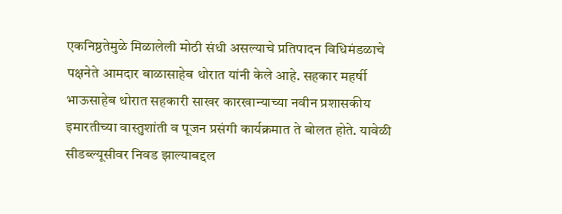एकनिष्ठतेमुळे मिळालेली मोठी संधी असल्याचे प्रतिपादन विधिमंडळाचे पक्षनेते आमदार बाळासाहेब थोरात यांनी केले आहे. सहकार महर्षी भाऊसाहेब थोरात सहकारी साखर कारखान्याच्या नवीन प्रशासकीय इमारतीच्या वास्तुशांती व पूजन प्रसंगी कार्यक्रमात ते बोलत होते. यावेळी सीडब्ल्यूसीवर निवड झाल्याबद्दल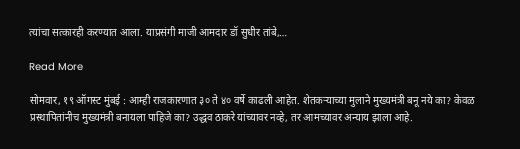त्यांचा सत्कारही करण्यात आला. याप्रसंगी माजी आमदार डॉ सुधीर तांबे,…

Read More

सोमवार, १९ ऑगस्ट मुंबई : आम्ही राजकारणात ३० ते ४० वर्षे काढली आहेत. शेतकऱ्याच्या मुलाने मुख्यमंत्री बनू नये का? केवळ प्रस्थापितांनीच मुख्यमंत्री बनायला पाहिजे का? उद्धव ठाकरे यांच्यावर नव्हे, तर आमच्यावर अन्याय झाला आहे.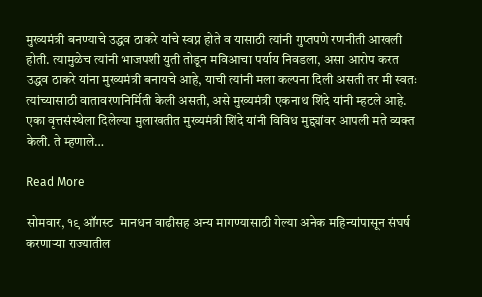मुख्यमंत्री बनण्याचे उद्धव ठाकरे यांचे स्वप्न होते व यासाठी त्यांनी गुप्तपणे रणनीती आखली होती. त्यामुळेच त्यांनी भाजपशी युती तोडून मविआचा पर्याय निवडला, असा आरोप करत उद्धव ठाकरे यांना मुख्यमंत्री बनायचे आहे, याची त्यांनी मला कल्पना दिली असती तर मी स्वतः त्यांच्यासाठी वातावरणनिर्मिती केली असती, असे मुख्यमंत्री एकनाथ शिंदे यांनी म्हटले आहे. एका वृत्तसंस्थेला दिलेल्या मुलाखतीत मुख्यमंत्री शिंदे यांनी विविध मुद्द्यांवर आपली मते व्यक्त केली. ते म्हणाले…

Read More

सोमवार, १९ ऑगस्ट  मानधन वाढीसह अन्य मागण्यासाठी गेल्या अनेक महिन्यांपासून संघर्ष करणाऱ्या राज्यातील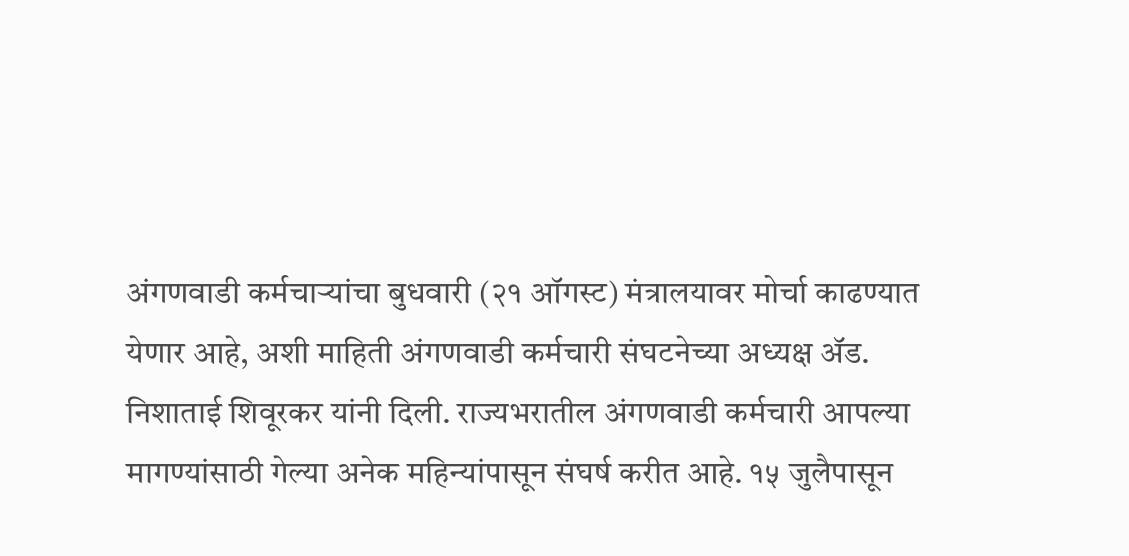अंगणवाडी कर्मचाऱ्यांचा बुधवारी (२१ ऑगस्ट) मंत्रालयावर मोर्चा काढण्यात येणार आहे, अशी माहिती अंगणवाडी कर्मचारी संघटनेच्या अध्यक्ष ॲड. निशाताई शिवूरकर यांनी दिली. राज्यभरातील अंगणवाडी कर्मचारी आपल्या मागण्यांसाठी गेल्या अनेक महिन्यांपासून संघर्ष करीत आहे. १५ जुलैपासून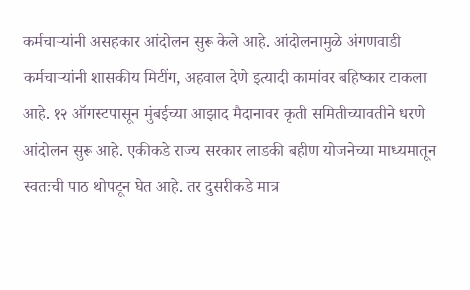कर्मचाऱ्यांनी असहकार आंदोलन सुरू केले आहे. आंदोलनामुळे अंगणवाडी कर्मचाऱ्यांनी शासकीय मिटींग, अहवाल देणे इत्यादी कामांवर बहिष्कार टाकला आहे. १२ ऑगस्टपासून मुंबईच्या आझाद मैदानावर कृती समितीच्यावतीने धरणे आंदोलन सुरू आहे. एकीकडे राज्य सरकार लाडकी बहीण योजनेच्या माध्यमातून स्वतःची पाठ थोपटून घेत आहे. तर दुसरीकडे मात्र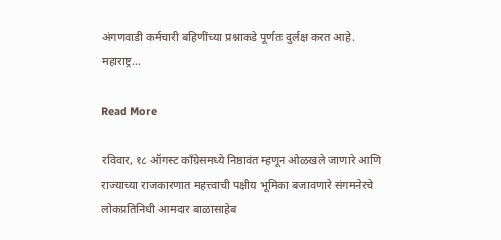अंगणवाडी कर्मचारी बहिणींच्या प्रश्नाकडे पूर्णतः दुर्लक्ष करत आहे. महाराष्ट्र…

Read More

रविवार, १८ ऑगस्ट काँग्रेसमध्ये निष्ठावंत म्हणून ओळखले जाणारे आणि राज्याच्या राजकारणात महत्त्वाची पक्षीय भूमिका बजावणारे संगमनेरचे लोकप्रतिनिधी आमदार बाळासाहेब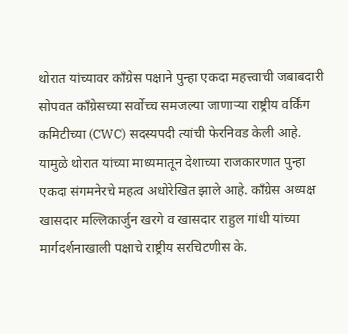थोरात यांच्यावर काँग्रेस पक्षाने पुन्हा एकदा महत्त्वाची जबाबदारी सोपवत काँग्रेसच्या सर्वोच्च समजल्या जाणाऱ्या राष्ट्रीय वर्किंग कमिटीच्या (CWC) सदस्यपदी त्यांची फेरनिवड केली आहे. यामुळे थोरात यांच्या माध्यमातून देशाच्या राजकारणात पुन्हा एकदा संगमनेरचे महत्व अधोरेखित झाले आहे. काँग्रेस अध्यक्ष खासदार मल्लिकार्जुन खरगे व खासदार राहुल गांधी यांच्या मार्गदर्शनाखाली पक्षाचे राष्ट्रीय सरचिटणीस के.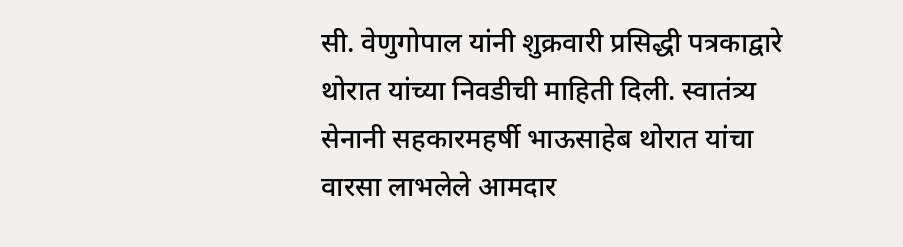सी. वेणुगोपाल यांनी शुक्रवारी प्रसिद्धी पत्रकाद्वारे थोरात यांच्या निवडीची माहिती दिली. स्वातंत्र्य सेनानी सहकारमहर्षी भाऊसाहेब थोरात यांचा वारसा लाभलेले आमदार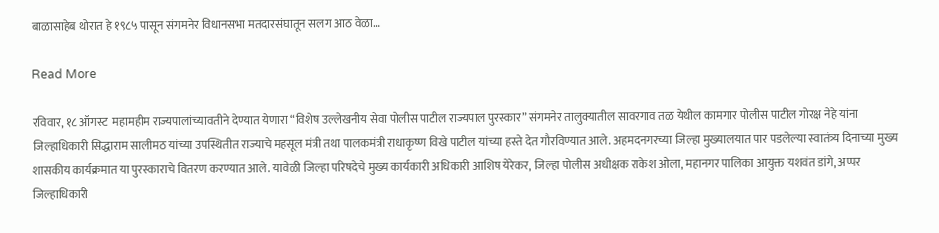बाळासाहेब थोरात हे १९८५ पासून संगमनेर विधानसभा मतदारसंघातून सलग आठ वेळा…

Read More

रविवार, १८ ऑगस्ट  महामहीम राज्यपालांच्यावतीने देण्यात येणारा “विशेष उल्लेखनीय सेवा पोलीस पाटील राज्यपाल पुरस्कार” संगमनेर तालुक्यातील सावरगाव तळ येथील कामगार पोलीस पाटील गोरक्ष नेहे यांना जिल्हाधिकारी सिद्धाराम सालीमठ यांच्या उपस्थितीत राज्याचे महसूल मंत्री तथा पालकमंत्री राधाकृष्ण विखे पाटील यांच्या हस्ते देत गौरविण्यात आले. अहमदनगरच्या जिल्हा मुख्यालयात पार पडलेल्या स्वातंत्र्य दिनाच्या मुख्य शासकीय कार्यक्रमात या पुरस्काराचे वितरण करण्यात आले. यावेळी जिल्हा परिषदेचे मुख्य कार्यकारी अधिकारी आशिष येरेकर, जिल्हा पोलीस अधीक्षक राकेश ओला, महानगर पालिका आयुक्त यशवंत डांगे, अप्पर जिल्हाधिकारी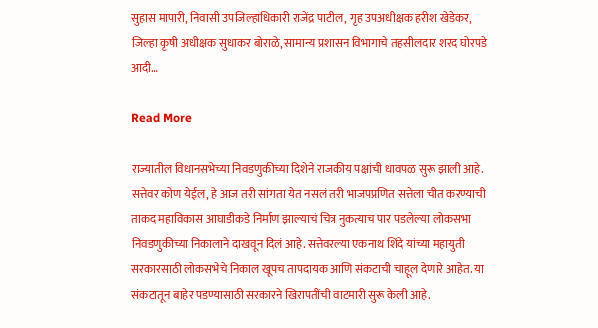सुहास मापारी, निवासी उपजिल्हाधिकारी राजेंद्र पाटील, गृह उपअधीक्षक हरीश खेडेकर, जिल्हा कृषी अधीक्षक सुधाकर बोराळे, सामान्य प्रशासन विभागाचे तहसीलदार शरद घोरपडे आदी…

Read More

राज्यातील विधानसभेच्या निवडणुकीच्या दिशेने राजकीय पक्षांची धावपळ सुरू झाली आहे. सत्तेवर कोण येईल, हे आज तरी सांगता येत नसलं तरी भाजपप्रणित सत्तेला चीत करण्याची ताकद महाविकास आघाडीकडे निर्माण झाल्याचं चित्र नुकत्याच पार पडलेल्या लोकसभा निवडणुकीच्या निकालाने दाखवून दिलं आहे. सत्तेवरल्या एकनाथ शिंदे यांच्या महायुती सरकारसाठी लोकसभेचे निकाल खूपच तापदायक आणि संकटाची चाहूल देणारे आहेत. या संकटातून बाहेर पडण्यासाठी सरकारने खिरापतींची वाटमारी सुरू केली आहे.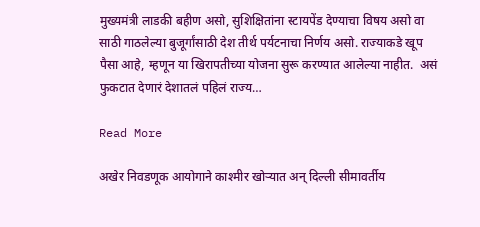मुख्यमंत्री लाडकी बहीण असो, सुशिक्षितांना स्टायपेंड देण्याचा विषय असो वा साठी गाठलेल्या बुजूर्गांसाठी देश तीर्थ पर्यटनाचा निर्णय असो. राज्याकडे खूप पैसा आहे, म्हणून या खिरापतीच्या योजना सुरू करण्यात आलेल्या नाहीत.  असं फुकटात देणारं देशातलं पहिलं राज्य…

Read More

अखेर निवडणूक आयोगाने काश्मीर खोऱ्यात अन् दिल्ली सीमावर्तीय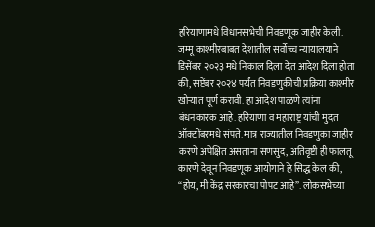हरियाणामधे विधानसभेची निवडणूक जाहीर केली. जम्मू काश्मीरबाबत देशातील सर्वोच्च न्यायालयाने डिसेंबर २०२३ मधे निकाल दिला देत आदेश दिला होता की, सप्टेंबर २०२४ पर्यंत निवडणुकीची प्रक्रिया काश्मीर खोऱ्यात पूर्ण करावी. हा आदेश पाळणे त्यांना बंधनकारक आहे. हरियाणा व महाराष्ट्र यांची मुदत ऑक्टोंबरमधे संपते. मात्र राज्यातील निवडणुका जाहीर करणे अपेक्षित असताना सणसुद, अतिवृष्टी ही फालतू कारणे देवून निवडणूक आयोगाने हे सिद्ध केल की, “होय, मी केंद्र सरकारचा पोपट आहे”. लोकसभेच्या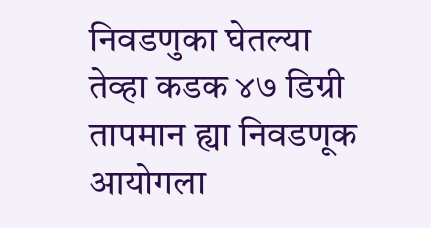निवडणुका घेतल्या तेव्हा कडक ४७ डिग्री तापमान ह्या निवडणूक आयोगला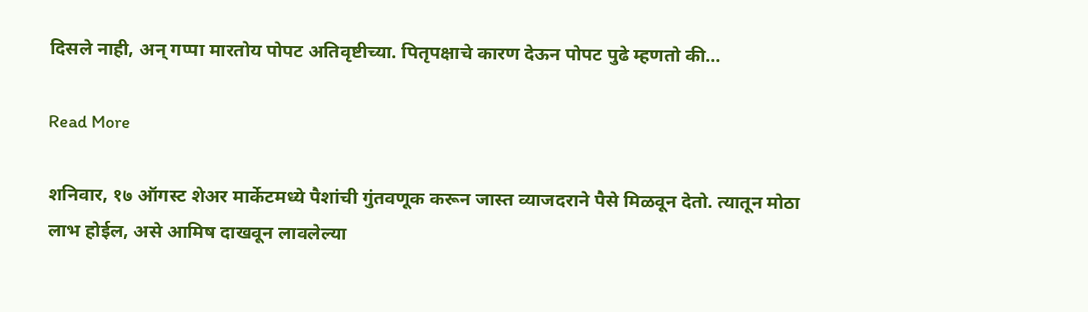दिसले नाही, अन् गप्पा मारतोय पोपट अतिवृष्टीच्या. पितृपक्षाचे कारण देऊन पोपट पुढे म्हणतो की…

Read More

शनिवार, १७ ऑगस्ट शेअर मार्केटमध्ये पैशांची गुंतवणूक करून जास्त व्याजदराने पैसे मिळवून देतो. त्यातून मोठा लाभ होईल, असे आमिष दाखवून लावलेल्या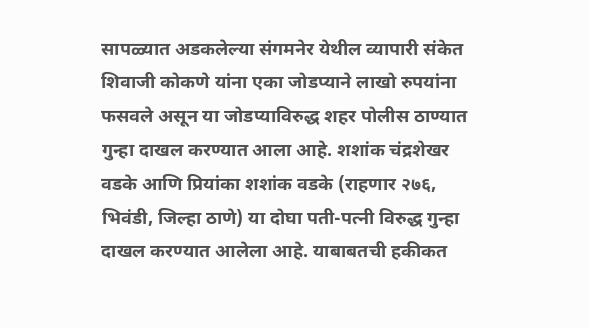सापळ्यात अडकलेल्या संगमनेर येथील व्यापारी संकेत शिवाजी कोकणे यांना एका जोडप्याने लाखो रुपयांना फसवले असून या जोडप्याविरुद्ध शहर पोलीस ठाण्यात गुन्हा दाखल करण्यात आला आहे. शशांक चंद्रशेखर वडके आणि प्रियांका शशांक वडके (राहणार २७६, भिवंडी, जिल्हा ठाणे) या दोघा पती-पत्नी विरुद्ध गुन्हा दाखल करण्यात आलेला आहे. याबाबतची हकीकत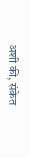अशी की, संकेत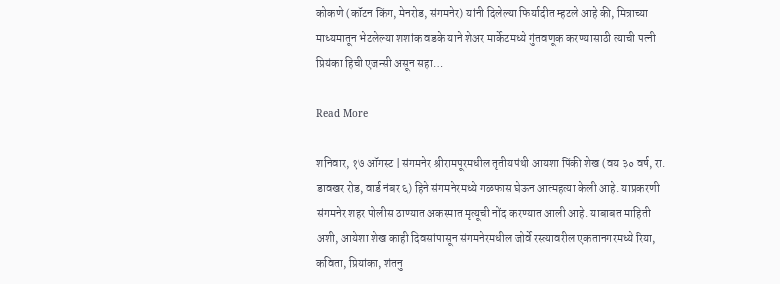कोकणे (कॉटन किंग, मेनरोड, संगमनेर) यांनी दिलेल्या फिर्यादीत म्हटले आहे की, मित्राच्या माध्यमातून भेटलेल्या शशांक वडके याने शेअर मार्केटमध्ये गुंतवणूक करण्यासाठी त्याची पत्नी प्रियंका हिची एजन्सी असून सहा…

Read More

शनिवार, १७ ऑगस्ट | संगमनेर श्रीरामपूरमधील तृतीयपंथी आयशा पिंकी शेख (वय ३० वर्ष, रा. डावखर रोड, वार्ड नंबर ६) हिने संगमनेरमध्ये गळफास घेऊन आत्महत्या केली आहे. याप्रकरणी संगमनेर शहर पोलीस ठाण्यात अकस्मात मृत्यूची नोंद करण्यात आली आहे. याबाबत माहिती अशी, आयेशा शेख काही दिवसांपासून संगमनेरमधील जोर्वे रस्त्यावरील एकतानगरमध्ये रिया, कविता, प्रियांका, शंतनु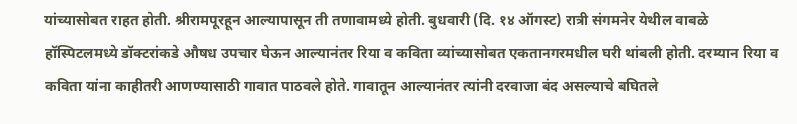यांच्यासोबत राहत होती. श्रीरामपूरहून आल्यापासून ती तणावामध्ये होती. बुधवारी (दि. १४ ऑगस्ट) रात्री संगमनेर येथील वाबळे हॉस्पिटलमध्ये डॉक्टरांकडे औषध उपचार घेऊन आल्यानंतर रिया व कविता व्यांच्यासोबत एकतानगरमधील घरी थांबली होती. दरम्यान रिया व कविता यांना काहीतरी आणण्यासाठी गावात पाठवले होते. गावातून आल्यानंतर त्यांनी दरवाजा बंद असल्याचे बघितले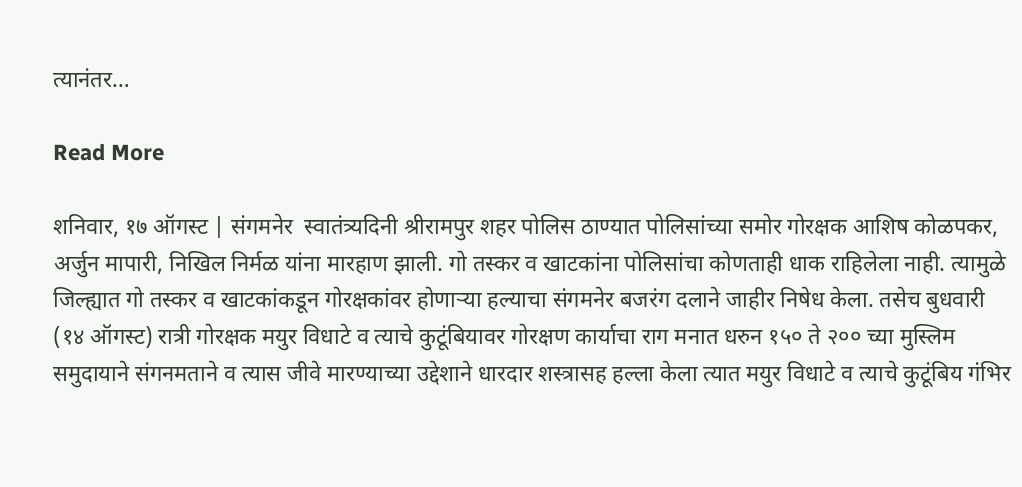त्यानंतर…

Read More

शनिवार, १७ ऑगस्ट | संगमनेर  स्वातंत्र्यदिनी श्रीरामपुर शहर पोलिस ठाण्यात पोलिसांच्या समोर गोरक्षक आशिष कोळपकर, अर्जुन मापारी, निखिल निर्मळ यांना मारहाण झाली. गो तस्कर व खाटकांना पोलिसांचा कोणताही धाक राहिलेला नाही. त्यामुळे जिल्ह्यात गो तस्कर व खाटकांकडून गोरक्षकांवर होणाऱ्या हल्याचा संगमनेर बजरंग दलाने जाहीर निषेध केला. तसेच बुधवारी (१४ ऑगस्ट) रात्री गोरक्षक मयुर विधाटे व त्याचे कुटूंबियावर गोरक्षण कार्याचा राग मनात धरुन १५० ते २०० च्या मुस्लिम समुदायाने संगनमताने व त्यास जीवे मारण्याच्या उद्देशाने धारदार शस्त्रासह हल्ला केला त्यात मयुर विधाटे व त्याचे कुटूंबिय गंभिर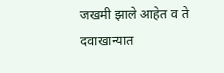जखमी झाले आहेत व ते दवाखान्यात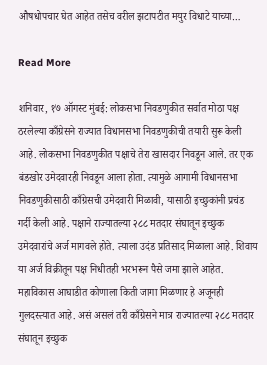औषधोपचार घेत आहेत तसेच वरील झटापटीत मयुर विधाटे याच्या…

Read More

शनिवार, १७ ऑगस्ट मुंबई: लोकसभा निवडणुकीत सर्वात मोठा पक्ष ठरलेल्या काँग्रेसने राज्यात विधानसभा निवडणुकीची तयारी सुरू केली आहे. लोकसभा निवडणुकीत पक्षाचे तेरा खासदार निवडून आले. तर एक बंडखोर उमेदवारही निवडून आला होता. त्यामुळे आगामी विधानसभा निवडणुकीसाठी काँग्रेसची उमेदवारी मिळावी, यासाठी इच्छुकांनी प्रचंड गर्दी केली आहे. पक्षाने राज्यातल्या २८८ मतदार संघातून इच्छुक उमेदवारांचे अर्ज मागवले होते. त्याला उदंड प्रतिसाद मिळाला आहे. शिवाय या अर्ज विक्रीतून पक्ष निधीतही भरभरून पैसे जमा झाले आहेत. महाविकास आघाडीत कोणाला किती जागा मिळणार हे अजूनही गुलदस्त्यात आहे. असं असलं तरी काँग्रेसने मात्र राज्यातल्या २८८ मतदार संघातून इच्छुक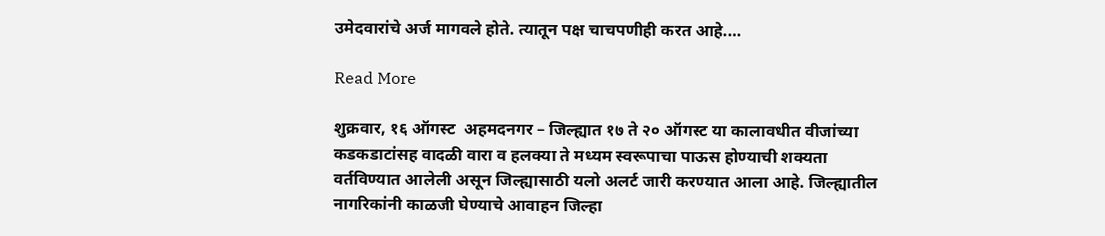उमेदवारांचे अर्ज मागवले होते. त्यातून पक्ष चाचपणीही करत आहे.…

Read More

शुक्रवार, १६ ऑगस्ट  अहमदनगर – जिल्ह्यात १७ ते २० ऑगस्ट या कालावधीत वीजांच्या कडकडाटांसह वादळी वारा व हलक्या ते मध्यम स्वरूपाचा पाऊस होण्याची शक्यता वर्तविण्यात आलेली असून जिल्ह्यासाठी यलो अलर्ट जारी करण्यात आला आहे. जिल्ह्यातील नागरिकांनी काळजी घेण्याचे आवाहन जिल्हा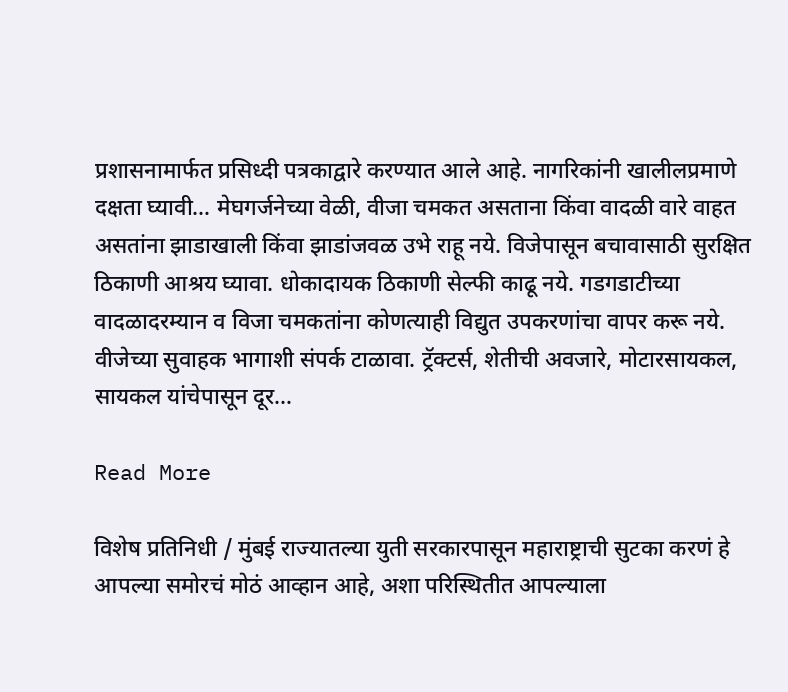प्रशासनामार्फत प्रसिध्दी पत्रकाद्वारे करण्यात आले आहे. नागरिकांनी खालीलप्रमाणे दक्षता घ्यावी… मेघगर्जनेच्या वेळी, वीजा चमकत असताना किंवा वादळी वारे वाहत असतांना झाडाखाली किंवा झाडांजवळ उभे राहू नये. विजेपासून बचावासाठी सुरक्षित ठिकाणी आश्रय घ्यावा. धोकादायक ठिकाणी सेल्फी काढू नये. गडगडाटीच्या वादळादरम्यान व विजा चमकतांना कोणत्याही विद्युत उपकरणांचा वापर करू नये. वीजेच्या सुवाहक भागाशी संपर्क टाळावा. ट्रॅक्टर्स, शेतीची अवजारे, मोटारसायकल, सायकल यांचेपासून दूर…

Read More

विशेष प्रतिनिधी / मुंबई राज्यातल्या युती सरकारपासून महाराष्ट्राची सुटका करणं हे आपल्या समोरचं मोठं आव्हान आहे, अशा परिस्थितीत आपल्याला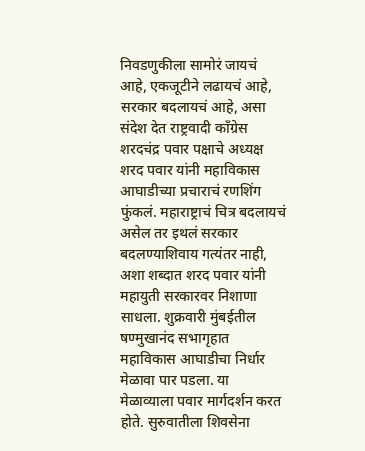निवडणुकीला सामोरं जायचं आहे, एकजूटीने लढायचं आहे, सरकार बदलायचं आहे, असा संदेश देत राष्ट्रवादी काँग्रेस शरदचंद्र पवार पक्षाचे अध्यक्ष शरद पवार यांनी महाविकास आघाडीच्या प्रचाराचं रणशिंग फुंकलं. महाराष्ट्राचं चित्र बदलायचं असेल तर इथलं सरकार बदलण्याशिवाय गत्यंतर नाही, अशा शब्दात शरद पवार यांनी महायुती सरकारवर निशाणा साधला. शुक्रवारी मुंबईतील षण्मुखानंद सभागृहात महाविकास आघाडीचा निर्धार मेळावा पार पडला. या मेळाव्याला पवार मार्गदर्शन करत होते. सुरुवातीला शिवसेना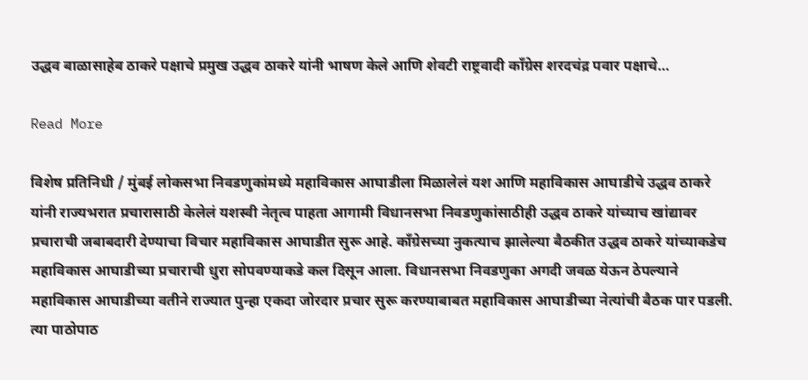उद्धव बाळासाहेब ठाकरे पक्षाचे प्रमुख उद्धव ठाकरे यांनी भाषण केले आणि शेवटी राष्ट्रवादी काँग्रेस शरदचंद्र पवार पक्षाचे…

Read More

विशेष प्रतिनिधी / मुंबई लोकसभा निवडणुकांमध्ये महाविकास आघाडीला मिळालेलं यश आणि महाविकास आघाडीचे उद्धव ठाकरे यांनी राज्यभरात प्रचारासाठी केलेलं यशस्वी नेतृत्व पाहता आगामी विधानसभा निवडणुकांसाठीही उद्धव ठाकरे यांच्याच खांद्यावर प्रचाराची जबाबदारी देण्याचा विचार महाविकास आघाडीत सुरू आहे. काँग्रेसच्या नुकत्याच झालेल्या बैठकीत उद्धव ठाकरे यांच्याकडेच महाविकास आघाडीच्या प्रचाराची धुरा सोपवण्याकडे कल दिसून आला. विधानसभा निवडणुका अगदी जवळ येऊन ठेपल्याने महाविकास आघाडीच्या वतीने राज्यात पुन्हा एकदा जोरदार प्रचार सुरू करण्याबाबत महाविकास आघाडीच्या नेत्यांची बैठक पार पडली. त्या पाठोपाठ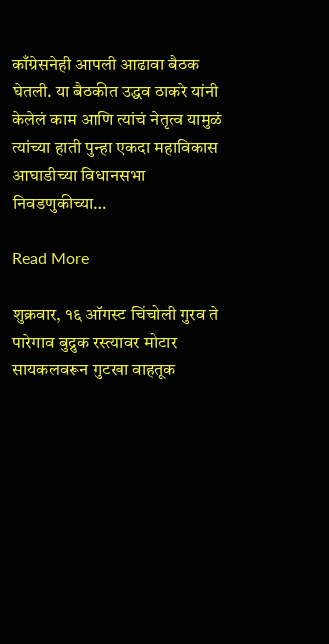काँग्रेसनेही आपली आढावा बैठक घेतली. या बैठकीत उद्धव ठाकरे यांनी केलेलं काम आणि त्यांचं नेतृत्व यामुळं त्यांच्या हाती पुन्हा एकदा महाविकास आघाडीच्या विधानसभा निवडणुकीच्या…

Read More

शुक्रवार, १६ ऑगस्ट चिंचोली गुरव ते पारेगाव बुद्रुक रस्त्यावर मोटार सायकलवरून गुटखा वाहतूक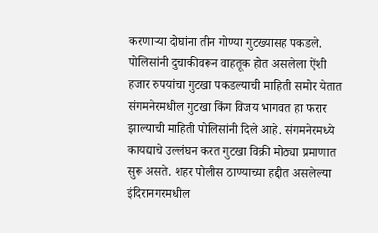करणाऱ्या दोघांना तीन गोण्या गुटख्यासह पकडले. पोलिसांनी दुचाकीवरून वाहतूक होत असलेला ऐंशी हजार रुपयांचा गुटखा पकडल्याची माहिती समोर येतात संगमनेरमधील गुटखा किंग विजय भागवत हा फरार झाल्याची माहिती पोलिसांनी दिले आहे. संगमनेरमध्ये कायद्याचे उल्लंघन करत गुटखा विक्री मोठ्या प्रमाणात सुरू असते. शहर पोलीस ठाण्याच्या हद्दीत असलेल्या इंदिरानगरमधील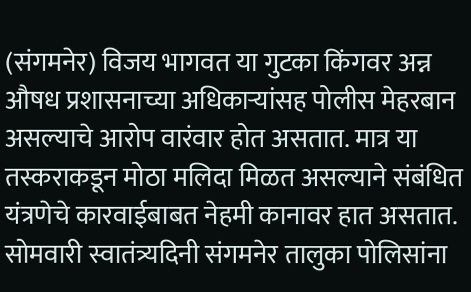(संगमनेर) विजय भागवत या गुटका किंगवर अन्न औषध प्रशासनाच्या अधिकाऱ्यांसह पोलीस मेहरबान असल्याचे आरोप वारंवार होत असतात. मात्र या तस्कराकडून मोठा मलिदा मिळत असल्याने संबंधित यंत्रणेचे कारवाईबाबत नेहमी कानावर हात असतात. सोमवारी स्वातंत्र्यदिनी संगमनेर तालुका पोलिसांना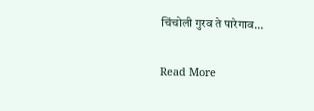चिंचोली गुरव ते पारेगाव…

Read More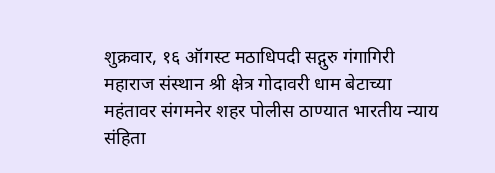शुक्रवार, १६ ऑगस्ट मठाधिपदी सद्गुरु गंगागिरी महाराज संस्थान श्री क्षेत्र गोदावरी धाम बेटाच्या महंतावर संगमनेर शहर पोलीस ठाण्यात भारतीय न्याय संहिता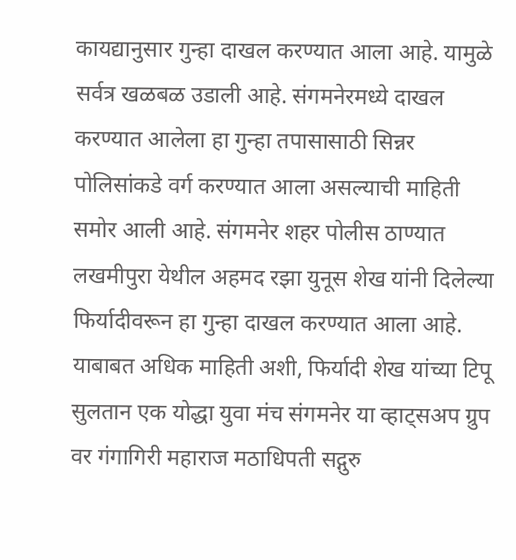कायद्यानुसार गुन्हा दाखल करण्यात आला आहे. यामुळे सर्वत्र खळबळ उडाली आहे. संगमनेरमध्ये दाखल करण्यात आलेला हा गुन्हा तपासासाठी सिन्नर पोलिसांकडे वर्ग करण्यात आला असल्याची माहिती समोर आली आहे. संगमनेर शहर पोलीस ठाण्यात लखमीपुरा येथील अहमद रझा युनूस शेख यांनी दिलेल्या फिर्यादीवरून हा गुन्हा दाखल करण्यात आला आहे. याबाबत अधिक माहिती अशी, फिर्यादी शेख यांच्या टिपू सुलतान एक योद्धा युवा मंच संगमनेर या व्हाट्सअप ग्रुप वर गंगागिरी महाराज मठाधिपती सद्गुरु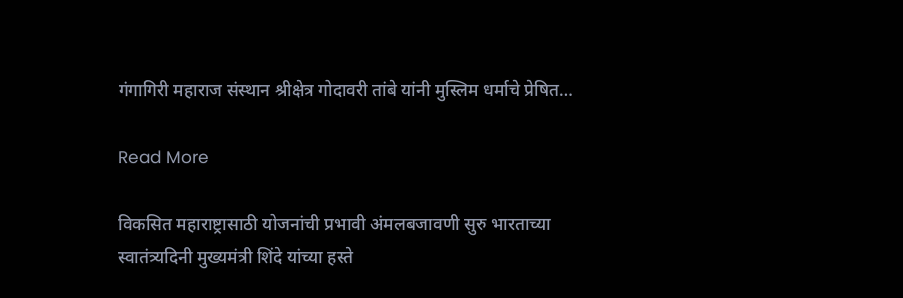गंगागिरी महाराज संस्थान श्रीक्षेत्र गोदावरी तांबे यांनी मुस्लिम धर्माचे प्रेषित…

Read More

विकसित महाराष्ट्रासाठी योजनांची प्रभावी अंमलबजावणी सुरु भारताच्या स्वातंत्र्यदिनी मुख्यमंत्री शिंदे यांच्या हस्ते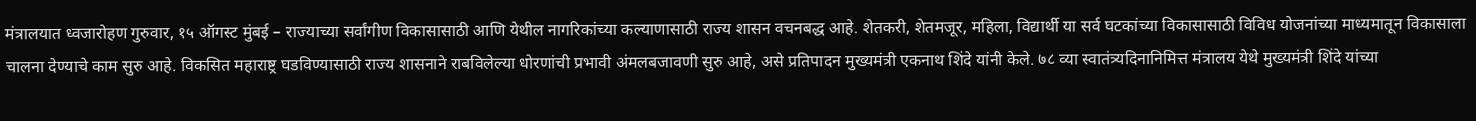मंत्रालयात ध्वजारोहण गुरुवार, १५ ऑगस्ट मुंबई – राज्याच्या सर्वांगीण विकासासाठी आणि येथील नागरिकांच्या कल्याणासाठी राज्य शासन वचनबद्ध आहे. शेतकरी, शेतमजूर, महिला, विद्यार्थी या सर्व घटकांच्या विकासासाठी विविध योजनांच्या माध्यमातून विकासाला चालना देण्याचे काम सुरु आहे. विकसित महाराष्ट्र घडविण्यासाठी राज्य शासनाने राबविलेल्या धोरणांची प्रभावी अंमलबजावणी सुरु आहे, असे प्रतिपादन मुख्यमंत्री एकनाथ शिंदे यांनी केले. ७८ व्या स्वातंत्र्यदिनानिमित्त मंत्रालय येथे मुख्यमंत्री शिंदे यांच्या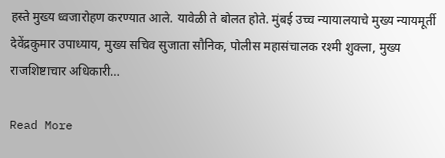हस्ते मुख्य ध्वजारोहण करण्यात आले. यावेळी ते बोलत होते. मुंबई उच्च न्यायालयाचे मुख्य न्यायमूर्ती देवेंद्रकुमार उपाध्याय, मुख्य सचिव सुजाता सौनिक, पोलीस महासंचालक रश्मी शुक्ला, मुख्य राजशिष्टाचार अधिकारी…

Read More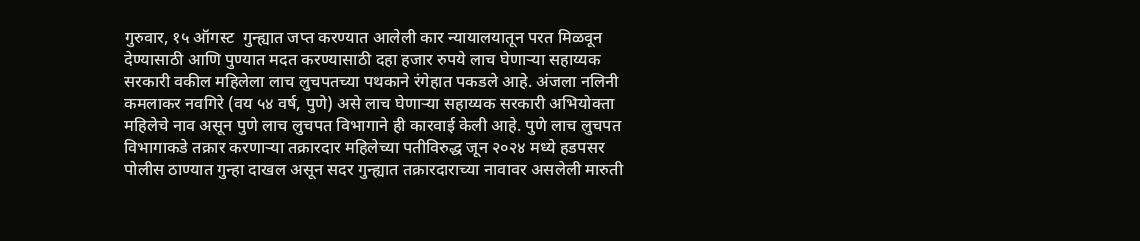गुरुवार, १५ ऑगस्ट  गुन्ह्यात जप्त करण्यात आलेली कार न्यायालयातून परत मिळवून देण्यासाठी आणि पुण्यात मदत करण्यासाठी दहा हजार रुपये लाच घेणाऱ्या सहाय्यक सरकारी वकील महिलेला लाच लुचपतच्या पथकाने रंगेहात पकडले आहे. अंजला नलिनी कमलाकर नवगिरे (वय ५४ वर्ष, पुणे) असे लाच घेणाऱ्या सहाय्यक सरकारी अभियोक्ता महिलेचे नाव असून पुणे लाच लुचपत विभागाने ही कारवाई केली आहे. पुणे लाच लुचपत विभागाकडे तक्रार करणाऱ्या तक्रारदार महिलेच्या पतीविरुद्ध जून २०२४ मध्ये हडपसर पोलीस ठाण्यात गुन्हा दाखल असून सदर गुन्ह्यात तक्रारदाराच्या नावावर असलेली मारुती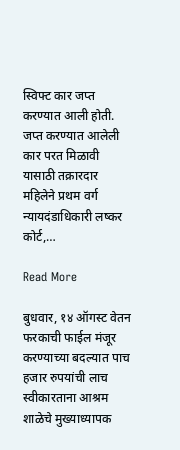स्विफ्ट कार जप्त करण्यात आली होती. जप्त करण्यात आलेली कार परत मिळावी यासाठी तक्रारदार महिलेने प्रथम वर्ग न्यायदंडाधिकारी लष्कर कोर्ट,…

Read More

बुधवार, १४ ऑगस्ट वेतन फरकाची फाईल मंजूर करण्याच्या बदल्यात पाच हजार रुपयांची लाच स्वीकारताना आश्रम शाळेचे मुख्याध्यापक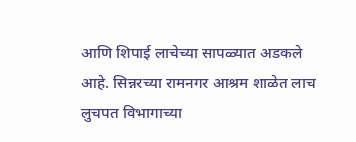आणि शिपाई लाचेच्या सापळ्यात अडकले आहे. सिन्नरच्या रामनगर आश्रम शाळेत लाच लुचपत विभागाच्या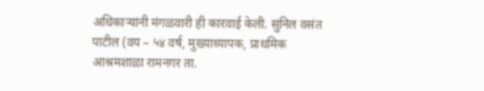अधिकाऱ्यांनी मंगळवारी ही कारवाई केली. सुनिल वसंत पाटील (वय – ५४ वर्ष, मुख्याध्यापक, प्राथमिक आश्रमशाळा रामनगर ता.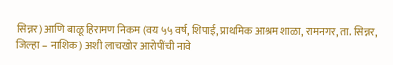सिन्नर) आणि बाळू हिरामण निकम (वय ५५ वर्ष, शिपाई, प्राथमिक आश्रम शाळा, रामनगर, ता. सिन्नर, जिल्हा – नाशिक) अशी लाचखोर आरोपींची नावे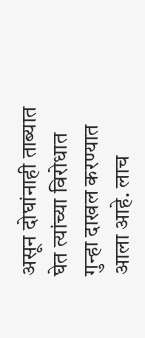असून दोघांनाही ताब्यात घेत त्यांच्या विरोधात गुन्हा दाखल करण्यात आला आहे. लाच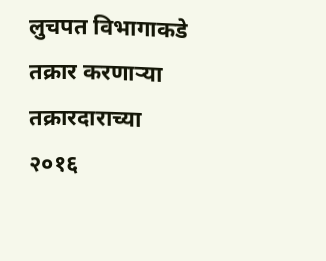लुचपत विभागाकडे तक्रार करणाऱ्या तक्रारदाराच्या २०१६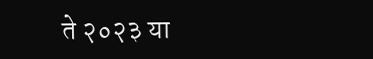ते २०२३ या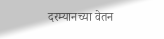दरम्यानच्या वेतन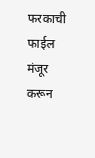फरकाची फाईल मंजूर करून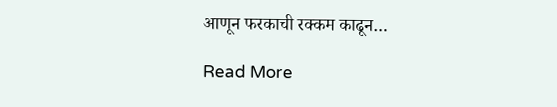आणून फरकाची रक्कम काढून…

Read More